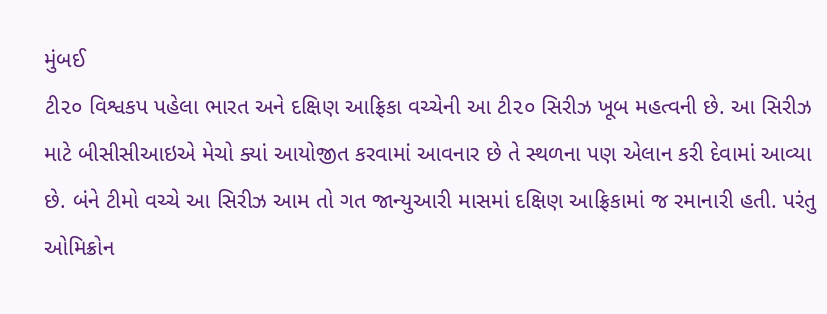મુંબઈ
ટી૨૦ વિશ્વકપ પહેલા ભારત અને દક્ષિણ આફ્રિકા વચ્ચેની આ ટી૨૦ સિરીઝ ખૂબ મહત્વની છે. આ સિરીઝ માટે બીસીસીઆઇએ મેચો ક્યાં આયોજીત કરવામાં આવનાર છે તે સ્થળના પણ એલાન કરી દેવામાં આવ્યા છે. બંને ટીમો વચ્ચે આ સિરીઝ આમ તો ગત જાન્યુઆરી માસમાં દક્ષિણ આફ્રિકામાં જ રમાનારી હતી. પરંતુ ઓમિક્રોન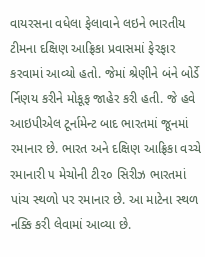વાયરસના વધેલા ફેલાવાને લઇને ભારતીય ટીમના દક્ષિણ આફ્રિકા પ્રવાસમાં ફેરફાર કરવામાં આવ્યો હતો. જેમાં શ્રેણીને બંને બોર્ડે ર્નિણય કરીને મોકૂફ જાહેર કરી હતી. જે હવે આઇપીએલ ટૂર્નામેન્ટ બાદ ભારતમાં જૂનમાં રમાનાર છે. ભારત અને દક્ષિણ આફ્રિકા વચ્ચે રમાનારી ૫ મેચોની ટી૨૦ સિરીઝ ભારતમાં પાંચ સ્થળો પર રમાનાર છે. આ માટેના સ્થળ નક્કિ કરી લેવામાં આવ્યા છે.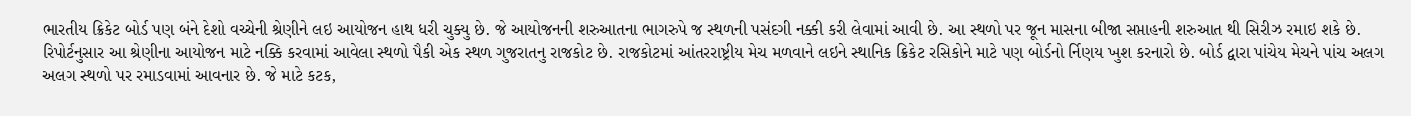ભારતીય ક્રિકેટ બોર્ડ પણ બંને દેશો વચ્ચેની શ્રેણીને લઇ આયોજન હાથ ધરી ચુક્યુ છે. જે આયોજનની શરુઆતના ભાગરુપે જ સ્થળની પસંદગી નક્કી કરી લેવામાં આવી છે. આ સ્થળો પર જૂન માસના બીજા સપ્તાહની શરુઆત થી સિરીઝ રમાઇ શકે છે. રિપોર્ટનુસાર આ શ્રેણીના આયોજન માટે નક્કિ કરવામાં આવેલા સ્થળો પૈકી એક સ્થળ ગુજરાતનુ રાજકોટ છે. રાજકોટમાં આંતરરાષ્ટ્રીય મેચ મળવાને લઇને સ્થાનિક ક્રિકેટ રસિકોને માટે પણ બોર્ડનો ર્નિણય ખુશ કરનારો છે. બોર્ડ દ્વારા પાંચેય મેચને પાંચ અલગ અલગ સ્થળો પર રમાડવામાં આવનાર છે. જે માટે કટક,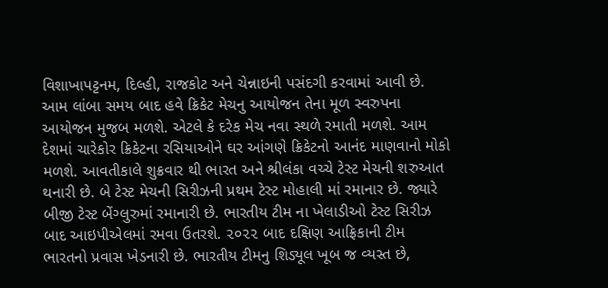વિશાખાપટ્ટનમ, દિલ્હી, રાજકોટ અને ચેન્નાઇની પસંદગી કરવામાં આવી છે. આમ લાંબા સમય બાદ હવે ક્રિકેટ મેચનુ આયોજન તેના મૂળ સ્વરુપના આયોજન મુજબ મળશે. એટલે કે દરેક મેચ નવા સ્થળે રમાતી મળશે. આમ દેશમાં ચારેકોર ક્રિકેટના રસિયાઓને ઘર આંગણે ક્રિકેટનો આનંદ માણવાનો મોકો મળશે. આવતીકાલે શુક્રવાર થી ભારત અને શ્રીલંકા વચ્ચે ટેસ્ટ મેચની શરુઆત થનારી છે. બે ટેસ્ટ મેચની સિરીઝની પ્રથમ ટેસ્ટ મોહાલી માં રમાનાર છે. જ્યારે બીજી ટેસ્ટ બેંગ્લુરુમાં રમાનારી છે. ભારતીય ટીમ ના ખેલાડીઓ ટેસ્ટ સિરીઝ બાદ આઇપીએલમાં રમવા ઉતરશે. ૨૦૨૨ બાદ દક્ષિણ આફ્રિકાની ટીમ ભારતનો પ્રવાસ ખેડનારી છે. ભારતીય ટીમનુ શિડ્યૂલ ખૂબ જ વ્યસ્ત છે,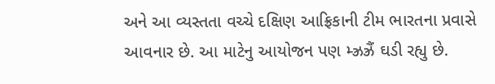અને આ વ્યસ્તતા વચ્ચે દક્ષિણ આફ્રિકાની ટીમ ભારતના પ્રવાસે આવનાર છે. આ માટેનુ આયોજન પણ મ્ઝ્રઝ્રૈં ઘડી રહ્યુ છે.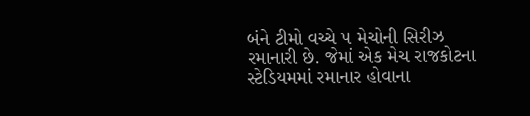બંને ટીમો વચ્ચે ૫ મેચોની સિરીઝ રમાનારી છે. જેમાં એક મેચ રાજકોટના સ્ટેડિયમમાં રમાનાર હોવાના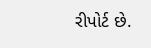રીપોર્ટ છે.